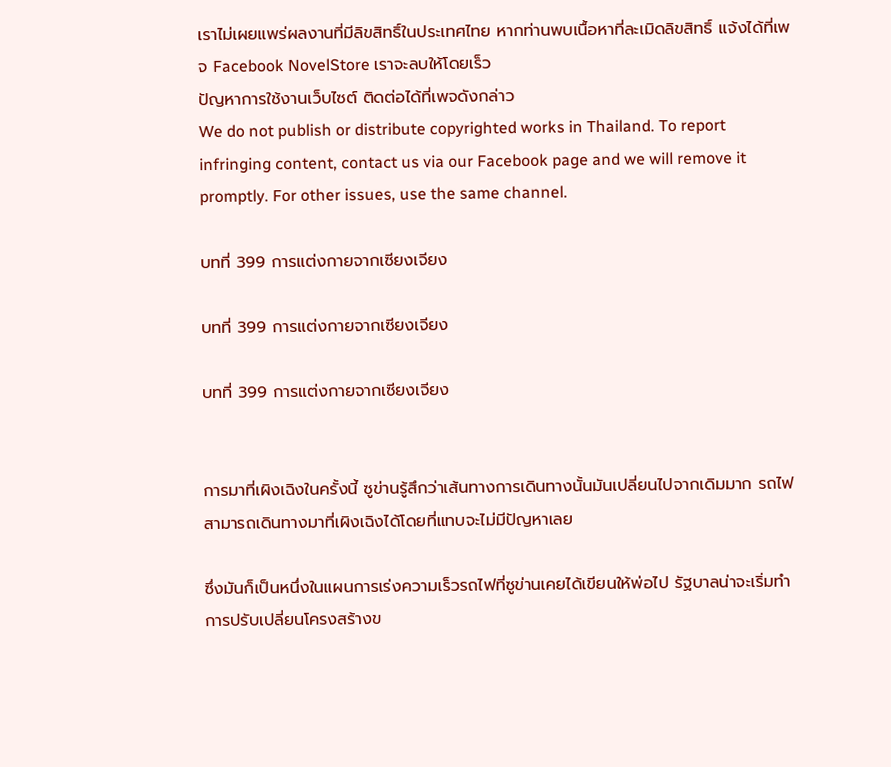เราไม่เผยแพร่ผลงานที่มีลิขสิทธิ์ในประเทศไทย หากท่านพบเนื้อหาที่ละเมิดลิขสิทธิ์ แจ้งได้ที่เพจ Facebook NovelStore เราจะลบให้โดยเร็ว
ปัญหาการใช้งานเว็บไซต์ ติดต่อได้ที่เพจดังกล่าว
We do not publish or distribute copyrighted works in Thailand. To report infringing content, contact us via our Facebook page and we will remove it promptly. For other issues, use the same channel.

บทที่ 399 การแต่งกายจากเซียงเจียง

บทที่ 399 การแต่งกายจากเซียงเจียง

บทที่ 399 การแต่งกายจากเซียงเจียง


การมาที่เผิงเฉิงในครั้งนี้ ซูข่านรู้สึกว่าเส้นทางการเดินทางนั้นมันเปลี่ยนไปจากเดิมมาก รถไฟสามารถเดินทางมาที่เผิงเฉิงได้โดยที่แทบจะไม่มีปัญหาเลย

ซึ่งมันก็เป็นหนึ่งในแผนการเร่งความเร็วรถไฟที่ซูข่านเคยได้เขียนให้พ่อไป รัฐบาลน่าจะเริ่มทำการปรับเปลี่ยนโครงสร้างข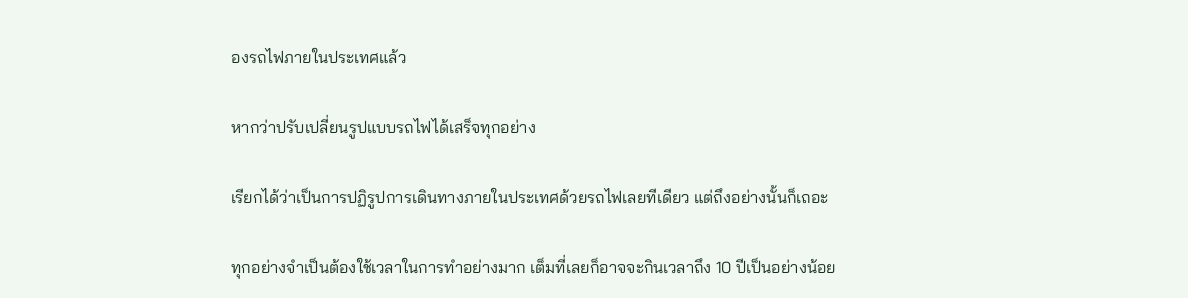องรถไฟภายในประเทศแล้ว

หากว่าปรับเปลี่ยนรูปแบบรถไฟได้เสร็จทุกอย่าง

เรียกได้ว่าเป็นการปฏิรูปการเดินทางภายในประเทศด้วยรถไฟเลยทีเดียว แต่ถึงอย่างนั้นก็เถอะ

ทุกอย่างจำเป็นต้องใช้เวลาในการทำอย่างมาก เต็มที่เลยก็อาจจะกินเวลาถึง 10 ปีเป็นอย่างน้อย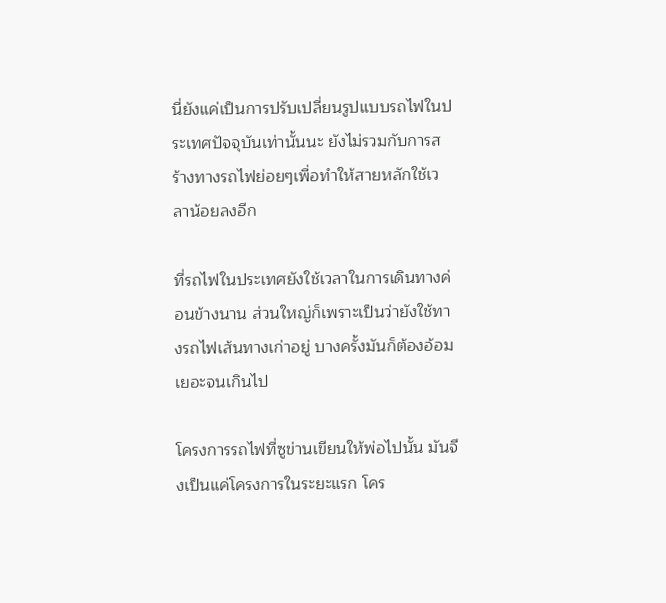นี่ยังแค่เป็นการปรับเปลี่ยนรูปแบบรถไฟในประเทศปัจจุบันเท่านั้นนะ ยังไม่รวมกับการสร้างทางรถไฟย่อยๆเพื่อทำให้สายหลักใช้เวลาน้อยลงอีก

ที่รถไฟในประเทศยังใช้เวลาในการเดินทางค่อนข้างนาน ส่วนใหญ่ก็เพราะเป็นว่ายังใช้ทางรถไฟเส้นทางเก่าอยู่ บางครั้งมันก็ต้องอ้อมเยอะจนเกินไป

โครงการรถไฟที่ซูข่านเขียนให้พ่อไปนั้น มันจึงเป็นแค่โครงการในระยะแรก โคร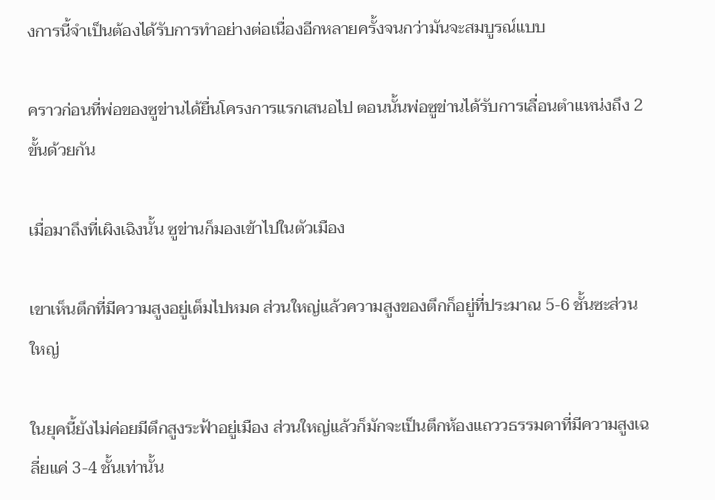งการนี้จำเป็นต้องได้รับการทำอย่างต่อเนื่องอีกหลายครั้งจนกว่ามันจะสมบูรณ์แบบ

คราวก่อนที่พ่อของซูข่านได้ยื่นโครงการแรกเสนอไป ตอนนั้นพ่อซูข่านได้รับการเลื่อนตำแหน่งถึง 2 ขั้นด้วยกัน

เมื่อมาถึงที่เผิงเฉิงนั้น ซูข่านก็มองเข้าไปในตัวเมือง

เขาเห็นตึกที่มีความสูงอยู่เต็มไปหมด ส่วนใหญ่แล้วความสูงของตึกก็อยู่ที่ประมาณ 5-6 ชั้นซะส่วนใหญ่

ในยุคนี้ยังไม่ค่อยมีตึกสูงระฟ้าอยู่เมือง ส่วนใหญ่แล้วก็มักจะเป็นตึกห้องแถววธรรมดาที่มีความสูงเฉลี่ยแค่ 3-4 ชั้นเท่านั้น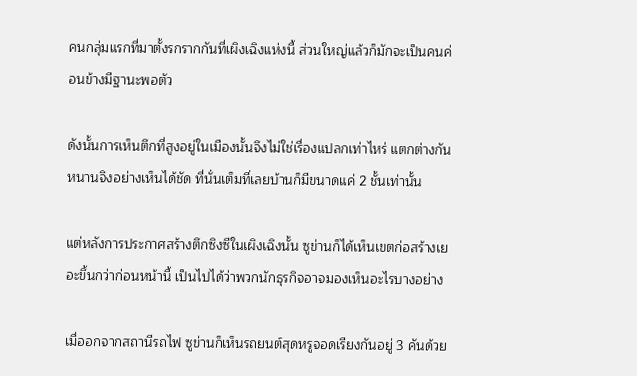คนกลุ่มแรกที่มาตั้งรกรากกันที่เผิงเฉิงแห่งนี้ ส่วนใหญ่แล้วก็มักจะเป็นคนค่อนข้างมีฐานะพอตัว

ดังนั้นการเห็นตึกที่สูงอยู่ในเมืองนั้นจึงไม่ใช่เรื่องแปลกเท่าไหร่ แตกต่างกันหนานจิงอย่างเห็นได้ชัด ที่นั่นเต็มที่เลยบ้านก็มีขนาดแค่ 2 ชั้นเท่านั้น

แต่หลังการประกาศสร้างตึกซิงซีในเผิงเฉิงนั้น ซูข่านก็ได้เห็นเขตก่อสร้างเยอะขึ้นกว่าก่อนหน้านี้ เป็นไปได้ว่าพวกนักธุรกิจอาจมองเห็นอะไรบางอย่าง

เมื่ออกจากสถานีรถไฟ ซูข่านก็เห็นรถยนต์สุดหรูจอดเรียงกันอยู่ 3 คันด้วย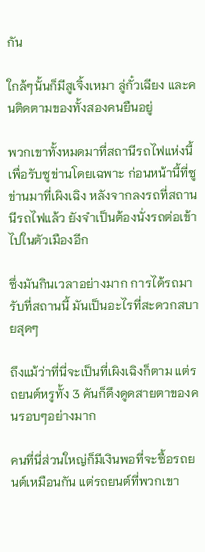กัน

ใกล้ๆนั้นก็มีสูเจิ้งเหมา ลู่กั๋วเฉียง และคนติดตามของทั้งสองคนยืนอยู่

พวกเขาทั้งหมดมาที่สถานีรถไฟแห่งนี้เพื่อรับซูข่านโดยเฉพาะ ก่อนหน้านี้ที่ซูข่านมาที่เผิงเฉิง หลังจากลงรถที่สถานนีรถไฟแล้ว ยังจำเป็นต้องนั่งรถต่อเข้าไปในตัวเมืองอีก

ซึ่งมันกินเวลาอย่างมาก การได้รถมารับที่สถานนี้ มันเป็นอะไรที่สะดวกสบายสุดๆ

ถึงแม้ว่าที่นี่จะเป็นที่เผิงเฉิงก็ตาม แต่รถยนต์หรูทั้ง 3 คันก็ดึงดูดสายตาของคนรอบๆอย่างมาก

คนที่นี่ส่วนใหญ่ก็มีเงินพอที่จะซื้อรถยนต์เหมือนกัน แต่รถยนต์ที่พวกเขา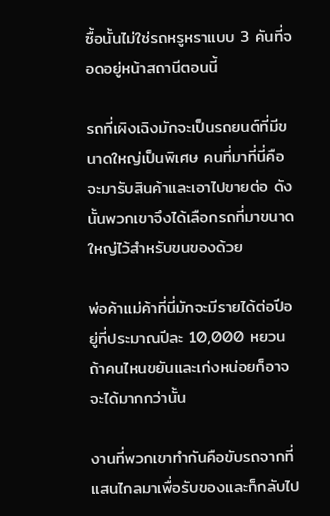ซื้อนั้นไม่ใช่รถหรูหราแบบ 3 คันที่จอดอยู่หน้าสถานีตอนนี้

รถที่เผิงเฉิงมักจะเป็นรถยนต์ที่มีขนาดใหญ่เป็นพิเศษ คนที่มาที่นี่คือจะมารับสินค้าและเอาไปขายต่อ ดังนั้นพวกเขาจึงได้เลือกรถที่มาขนาดใหญ่ไว้สำหรับขนของด้วย

พ่อค้าแม่ค้าที่นี่มักจะมีรายได้ต่อปีอยู่ที่ประมาณปีละ 10,000 หยวน ถ้าคนไหนขยันและเก่งหน่อยก็อาจจะได้มากกว่านั้น

งานที่พวกเขาทำกันคือขับรถจากที่แสนไกลมาเพื่อรับของและก็กลับไป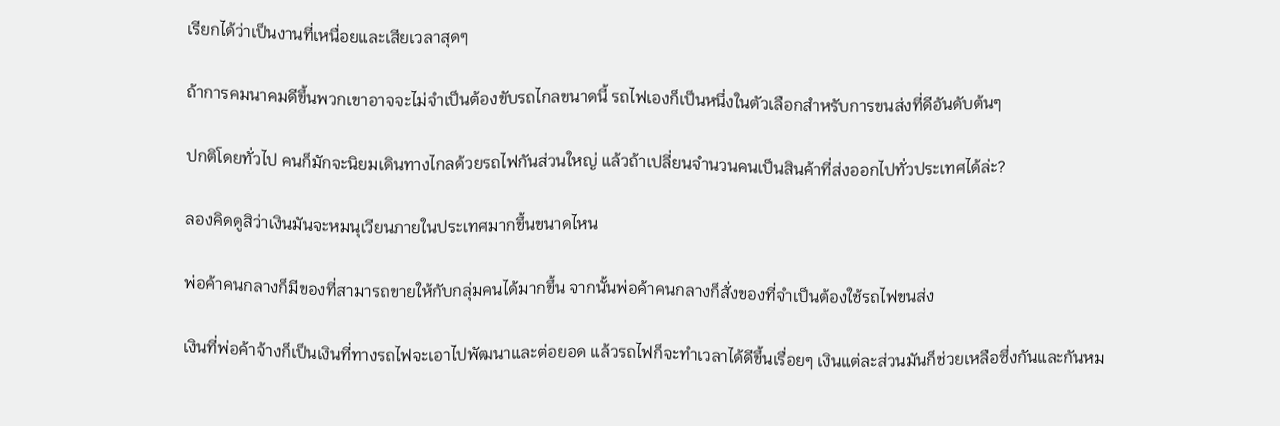เรียกได้ว่าเป็นงานที่เหนื่อยและเสียเวลาสุดๆ

ถ้าการคมนาคมดีขึ้นพวกเขาอาจจะไม่จำเป็นต้องขับรถไกลขนาดนี้ รถไฟเองก็เป็นหนึ่งในตัวเลือกสำหรับการขนส่งที่ดีอันดับต้นๆ

ปกติโดยทั่วไป คนก็มักจะนิยมเดินทางไกลด้วยรถไฟกันส่วนใหญ่ แล้วถ้าเปลี่ยนจำนวนคนเป็นสินค้าที่ส่งออกไปทั่วประเทศได้ล่ะ?

ลองคิดดูสิว่าเงินมันจะหมนุเวียนภายในประเทศมากขึ้นขนาดไหน

พ่อค้าคนกลางก็มีของที่สามารถขายให้กับกลุ่มคนได้มากขึ้น จากนั้นพ่อค้าคนกลางก็สั่งของที่จำเป็นต้องใช้รถไฟขนส่ง

เงินที่พ่อค้าจ้างก็เป็นเงินที่ทางรถไฟจะเอาไปพัฒนาและต่อยอด แล้วรถไฟก็จะทำเวลาได้ดีขึ้นเรื่อยๆ เงินแต่ละส่วนมันก็ช่วยเหลือซึ่งกันและกันหม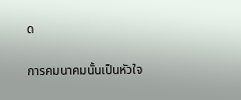ด

การคมนาคมนั้นเป็นหัวใจ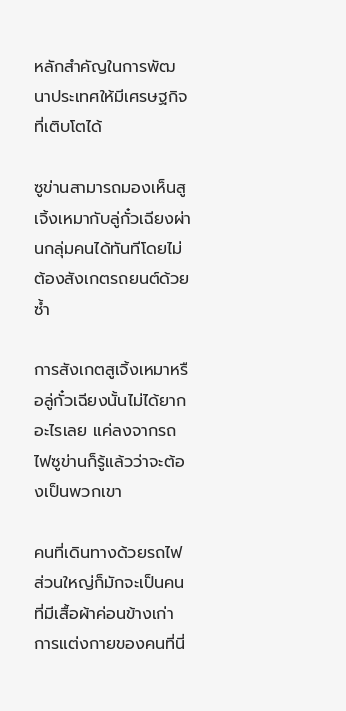หลักสำคัญในการพัฒนาประเทศให้มีเศรษฐกิจที่เติบโตได้

ซูข่านสามารถมองเห็นสูเจิ้งเหมากับลู่กั๋วเฉียงผ่านกลุ่มคนได้ทันทีโดยไม่ต้องสังเกตรถยนต์ด้วยซ้ำ

การสังเกตสูเจิ้งเหมาหรือลู่กั๋วเฉียงนั้นไม่ได้ยากอะไรเลย แค่ลงจากรถไฟซูข่านก็รู้แล้วว่าจะต้องเป็นพวกเขา

คนที่เดินทางด้วยรถไฟส่วนใหญ่ก็มักจะเป็นคนที่มีเสื้อผ้าค่อนข้างเก่า การแต่งกายของคนที่นี่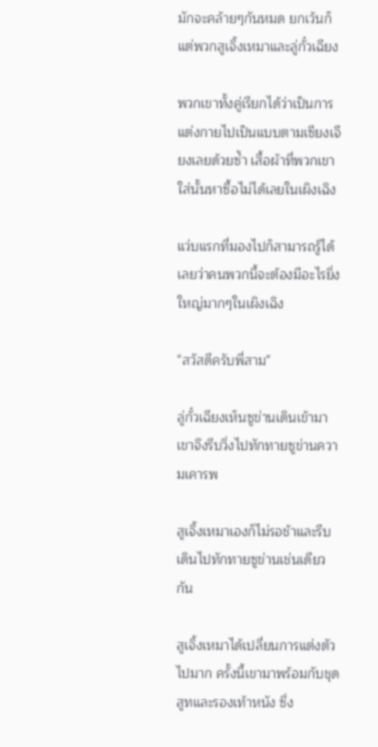มักจะคล้ายๆกันหมด ยกเว้นก็แต่พวกสูเจิ้งเหมาและลู่กั๋วเฉียง

พวกเขาทั้งคู่เรียกได้ว่าเป็นการแต่งกายไปเป็นแบบตามเซียงเจียงเลยด้วยซ้ำ เสื้อผ้าที่พวกเขาใส่นั้นหาซื้อไม่ได้เลยในเผิงเฉิง

แว่บแรกที่มองไปก็สามารถรู้ได้เลยว่าคนพวกนี้จะต้องมีอะไรยิ่งใหญ่มากๆในเผิงเฉิง

"สวัสดีครับพี่สาม"

ลู่กั๋วเฉียงเห็นซูข่านเดินเข้ามาเขาจึงรีบวิ่งไปทักทายซูข่านความเคารพ

สูเจิ้งเหมาเองก็ไม่รอช้าและรีบเดินไปทักทายซูข่านเช่นเดียวกัน

สูเจิ้งเหมาได้เปลี่ยนการแต่งตัวไปมาก ครั้งนี้เขามาพร้อมกับชุดสูทและรองเท้าหนัง ซึ่ง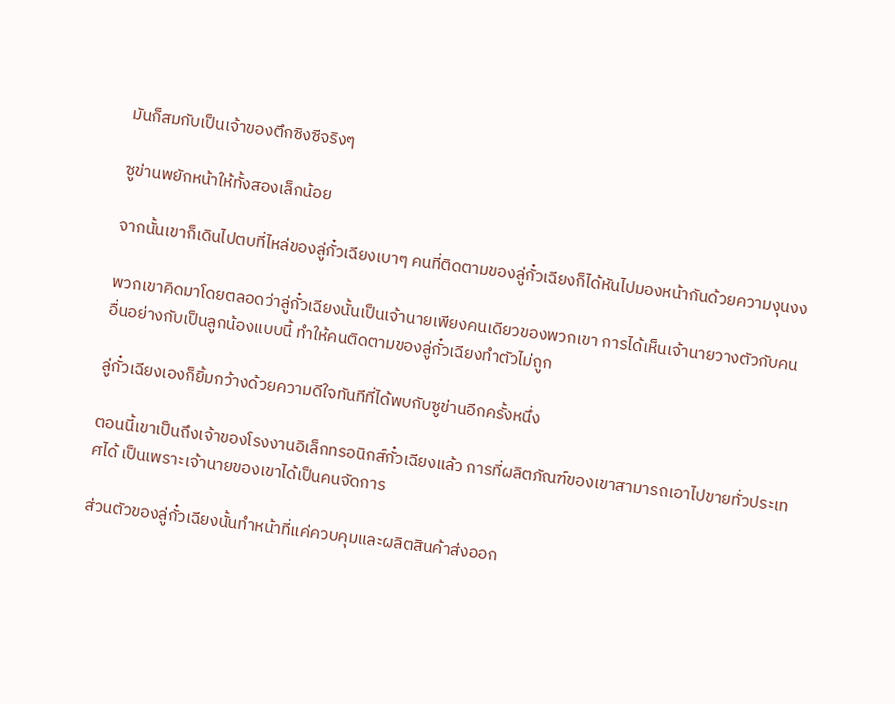มันก็สมกับเป็นเจ้าของตึกซิงซีจริงๆ

ซูข่านพยักหน้าให้ทั้งสองเล็กน้อย

จากนั้นเขาก็เดินไปตบที่ไหล่ของลู่กั๋วเฉียงเบาๆ คนที่ติดตามของลู่กั๋วเฉียงก็ได้หันไปมองหน้ากันด้วยความงุนงง

พวกเขาคิดมาโดยตลอดว่าลู่กั๋วเฉียงนั้นเป็นเจ้านายเพียงคนเดียวของพวกเขา การได้เห็นเจ้านายวางตัวกับคนอื่นอย่างกับเป็นลูกน้องแบบนี้ ทำให้คนติดตามของลู่กั๋วเฉียงทำตัวไม่ถูก

ลู่กั๋วเฉียงเองก็ยิ้มกว้างด้วยความดีใจทันทีที่ได้พบกับซูข่านอีกครั้งหนึ่ง

ตอนนี้เขาเป็นถึงเจ้าของโรงงานอิเล็กทรอนิกส์กั๋วเฉียงแล้ว การที่ผลิตภัณฑ์ของเขาสามารถเอาไปขายทั่วประเทศได้ เป็นเพราะเจ้านายของเขาได้เป็นคนจัดการ

ส่วนตัวของลู่กั๋วเฉียงนั้นทำหน้าที่แค่ควบคุมและผลิตสินค้าส่งออก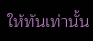ให้ทันเท่านั้น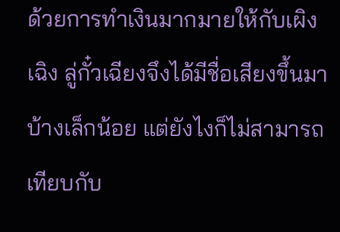ด้วยการทำเงินมากมายให้กับเผิงเฉิง ลู่กั๋วเฉียงจึงได้มีชื่อเสียงขึ้นมาบ้างเล็กน้อย แต่ยังไงก็ไม่สามารถเทียบกับ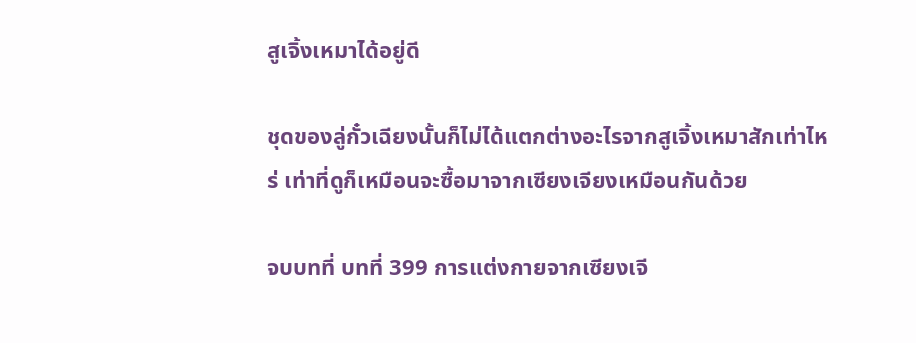สูเจิ้งเหมาได้อยู่ดี

ชุดของลู่กั๋วเฉียงนั้นก็ไม่ได้แตกต่างอะไรจากสูเจิ้งเหมาสักเท่าไหร่ เท่าที่ดูก็เหมือนจะซื้อมาจากเซียงเจียงเหมือนกันด้วย

จบบทที่ บทที่ 399 การแต่งกายจากเซียงเจี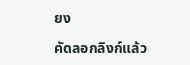ยง

คัดลอกลิงก์แล้ว